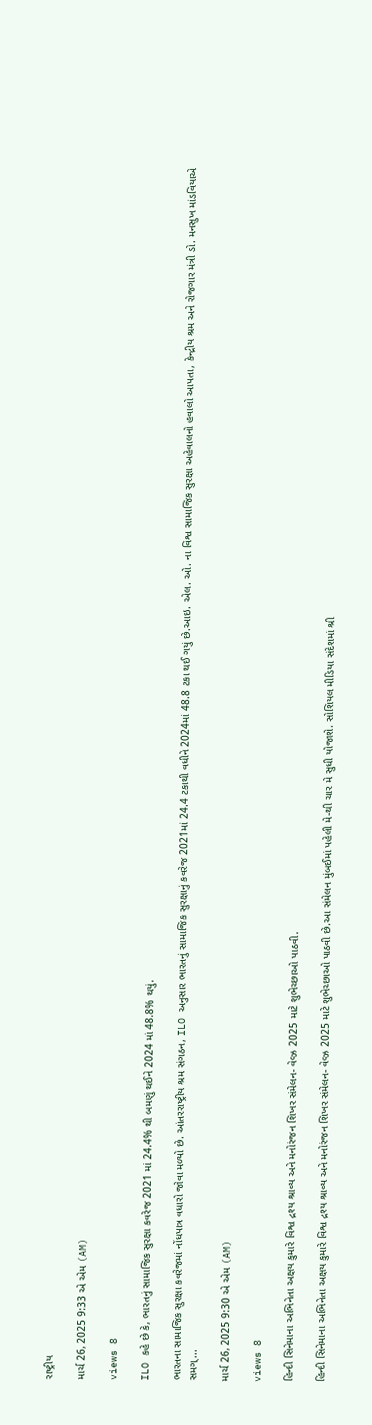રાષ્ટ્રીય

માર્ચ 26, 2025 9:33 એ એમ (AM)

views 8

ILO કહે છે કે, ભારતનું સામાજિક સુરક્ષા કવરેજ 2021 માં 24.4% થી બમણું થઈને 2024 માં 48.8% થયું.

ભારતના સામાજિક સુરક્ષા કવરેજમાં નોંધપાત્ર વધારો જોવા મળ્યો છે. આંતરરાષ્ટ્રીય શ્રમ સંગઠન, ILO અનુસાર ભારતનું સામાજિક સુરક્ષાનું કવરેજ 2021માં 24.4 ટકાથી વધીને 2024માં 48.8 ટકા થઈ ગયું છે.આઇ. એલ. ઓ. ના વિશ્વ સામાજિક સુરક્ષા અહેવાલનો હવાલો આપતા, કેન્દ્રીય શ્રમ અને રોજગાર મંત્રી ડો. મનસુખ માંડવિયાએ સમગ્...

માર્ચ 26, 2025 9:30 એ એમ (AM)

views 8

હિન્દી સિનેમાના અભિનેતા અક્ષય કુમારે વિશ્વ દ્રશ્ય શ્રાવ્ય અને મનોરંજન શિખર સંમેલન- વેવ્ઝ 2025 માટે શુભેચ્છાઓ પાઠવી.

હિન્દી સિનેમાના અભિનેતા અક્ષય કુમારે વિશ્વ દ્રશ્ય શ્રાવ્ય અને મનોરંજન શિખર સંમેલન- વેવ્ઝ 2025 માટે શુભેચ્છાઓ પાઠવી છે.આ સંમેલન મુંબઈમાં પહેલી મે-થી ચાર મે સુધી યોજાશે. સોશિયલ મીડિયા સંદેશમાં શ્રી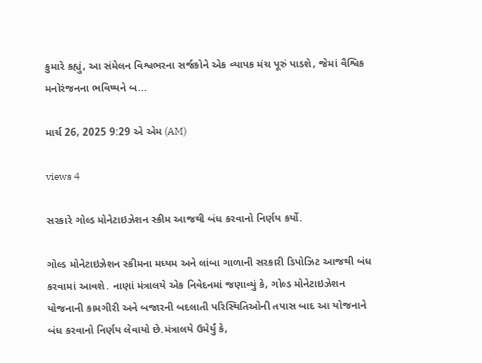કુમારે કહ્યું, આ સંમેલન વિશ્વભરના સર્જકોને એક વ્યાપક મંચ પૂરું પાડશે, જેમાં વૈશ્વિક મનોરંજનના ભવિષ્યને બ...

માર્ચ 26, 2025 9:29 એ એમ (AM)

views 4

સરકારે ગોલ્ડ મોનેટાઇઝેશન સ્કીમ આજથી બંધ કરવાનો નિર્ણય કર્યો.

ગોલ્ડ મોનેટાઇઝેશન સ્કીમના મધ્યમ અને લાંબા ગાળાની સરકારી ડિપોઝિટ આજથી બંધ કરવામાં આવશે. નાણાં મંત્રાલયે એક નિવેદનમાં જણાવ્યું કે, ગોલ્ડ મોનેટાઇઝેશન યોજનાની કામગીરી અને બજારની બદલાતી પરિસ્થિતિઓની તપાસ બાદ આ યોજનાને બંધ કરવાનો નિર્ણય લેવાયો છે.મંત્રાલયે ઉમેર્યું કે,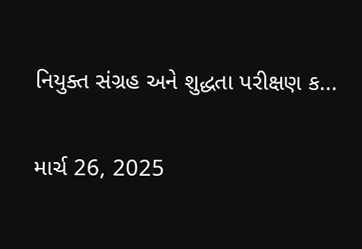નિયુક્ત સંગ્રહ અને શુદ્ધતા પરીક્ષણ ક...

માર્ચ 26, 2025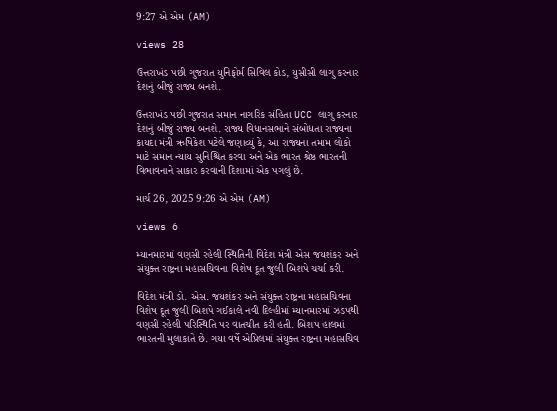9:27 એ એમ (AM)

views 28

ઉત્તરાખંડ પછી ગુજરાત યુનિફોર્મ સિવિલ કોડ, યુસીસી લાગુ કરનાર દેશનું બીજું રાજ્ય બનશે.

ઉત્તરાખંડ પછી ગુજરાત સમાન નાગરિક સંહિતા UCC લાગુ કરનાર દેશનું બીજું રાજ્ય બનશે. રાજ્ય વિધાનસભાને સંબોધતા રાજ્યના કાયદા મંત્રી ઋષિકેશ પટેલે જણાવ્યું કે, આ રાજ્યના તમામ લોકો માટે સમાન ન્યાય સુનિશ્ચિત કરવા અને એક ભારત શ્રેષ્ઠ ભારતની વિભાવનાને સાકાર કરવાની દિશામાં એક પગલું છે.

માર્ચ 26, 2025 9:26 એ એમ (AM)

views 6

મ્યાનમારમાં વણસી રહેલી સ્થિતિની વિદેશ મંત્રી એસ જયશંકર અને સંયુક્ત રાષ્ટ્રના મહાસચિવના વિશેષ દૂત જુલી બિશપે ચર્ચા કરી.

વિદેશ મંત્રી ડો. એસ. જયશંકર અને સંયુક્ત રાષ્ટ્રના મહાસચિવના વિશેષ દૂત જુલી બિશપે ગઈકાલે નવી દિલ્હીમાં મ્યાનમારમાં ઝડપથી વણસી રહેલી પરિસ્થિતિ પર વાતચીત કરી હતી. બિશપ હાલમાં ભારતની મુલાકાતે છે. ગયા વર્ષે એપ્રિલમાં સંયુક્ત રાષ્ટ્રના મહાસચિવ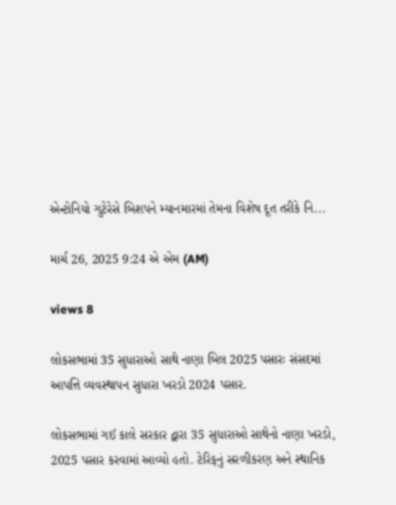એન્ટોનિયો ગુટેરેસે બિશપને મ્યાનમારમાં તેમના વિશેષ દૂત તરીકે નિ...

માર્ચ 26, 2025 9:24 એ એમ (AM)

views 8

લોકસભામાં 35 સુધારાઓ સાથે નાણા બિલ 2025 પસારઃ સંસદમાં આપત્તિ વ્યવસ્થાપન સુધારા ખરડો 2024 પસાર.

લોકસભામાં ગઈ કાલે સરકાર દ્વારા 35 સુધારાઓ સાથેનો નાણા ખરડો, 2025 પસાર કરવામાં આવ્યો હતો. ટેરિફનું સરળીકરણ અને સ્થાનિક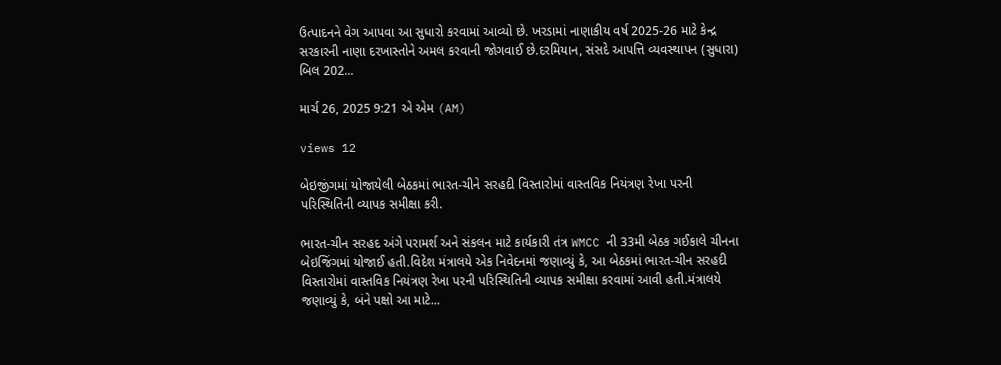ઉત્પાદનને વેગ આપવા આ સુધારો કરવામાં આવ્યો છે. ખરડામાં નાણાકીય વર્ષ 2025-26 માટે કેન્દ્ર સરકારની નાણા દરખાસ્તોને અમલ કરવાની જોગવાઈ છે.દરમિયાન, સંસદે આપત્તિ વ્યવસ્થાપન (સુધારા) બિલ 202...

માર્ચ 26, 2025 9:21 એ એમ (AM)

views 12

બેઇજીંગમાં યોજાયેલી બેઠકમાં ભારત-ચીને સરહદી વિસ્તારોમાં વાસ્તવિક નિયંત્રણ રેખા પરની પરિસ્થિતિની વ્યાપક સમીક્ષા કરી.

ભારત-ચીન સરહદ અંગે પરામર્શ અને સંકલન માટે કાર્યકારી તંત્ર WMCC ની 33મી બેઠક ગઈકાલે ચીનના બેઇજિંગમાં યોજાઈ હતી.વિદેશ મંત્રાલયે એક નિવેદનમાં જણાવ્યું કે, આ બેઠકમાં ભારત-ચીન સરહદી વિસ્તારોમાં વાસ્તવિક નિયંત્રણ રેખા પરની પરિસ્થિતિની વ્યાપક સમીક્ષા કરવામાં આવી હતી.મંત્રાલયે જણાવ્યું કે, બંને પક્ષો આ માટે...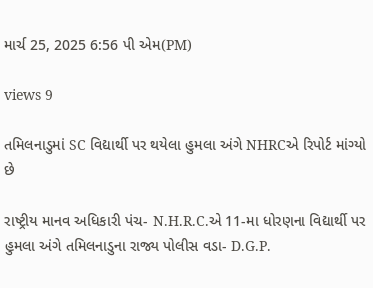માર્ચ 25, 2025 6:56 પી એમ(PM)

views 9

તમિલનાડુમાં SC વિદ્યાર્થી પર થયેલા હુમલા અંગે NHRCએ રિપોર્ટ માંગ્યો છે

રાષ્ટ્રીય માનવ અધિકારી પંચ- N.H.R.C.એ 11-મા ધોરણના વિદ્યાર્થી પર હુમલા અંગે તમિલનાડુના રાજ્ય પોલીસ વડા- D.G.P.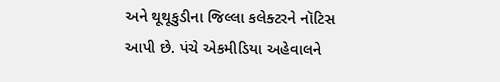અને થૂથૂકુડીના જિલ્લા કલેક્ટરને નૉટિસ આપી છે. પંચે એકમીડિયા અહેવાલને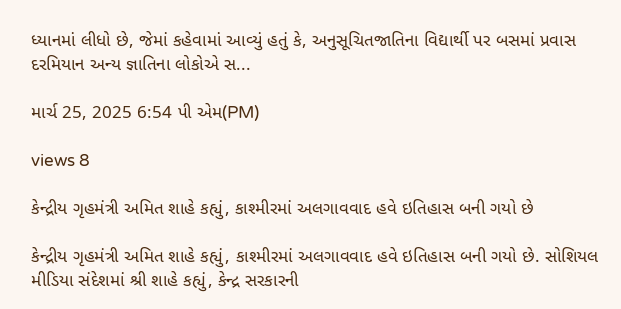ધ્યાનમાં લીધો છે, જેમાં કહેવામાં આવ્યું હતું કે, અનુસૂચિતજાતિના વિદ્યાર્થી પર બસમાં પ્રવાસ દરમિયાન અન્ય જ્ઞાતિના લોકોએ સ...

માર્ચ 25, 2025 6:54 પી એમ(PM)

views 8

કેન્દ્રીય ગૃહમંત્રી અમિત શાહે કહ્યું, કાશ્મીરમાં અલગાવવાદ હવે ઇતિહાસ બની ગયો છે

કેન્દ્રીય ગૃહમંત્રી અમિત શાહે કહ્યું, કાશ્મીરમાં અલગાવવાદ હવે ઇતિહાસ બની ગયો છે. સોશિયલ મીડિયા સંદેશમાં શ્રી શાહે કહ્યું, કેન્દ્ર સરકારની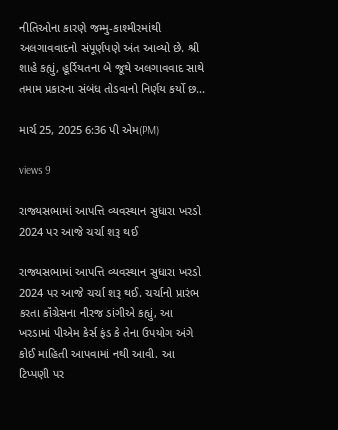નીતિઓના કારણે જમ્મુ-કાશ્મીરમાંથી અલગાવવાદનો સંપૂર્ણપણે અંત આવ્યો છે. શ્રી શાહે કહ્યું, હૂર્રિયતના બે જૂથે અલગાવવાદ સાથે તમામ પ્રકારના સંબંધ તોડવાનો નિર્ણય કર્યો છ...

માર્ચ 25, 2025 6:36 પી એમ(PM)

views 9

રાજ્યસભામાં આપત્તિ વ્યવસ્થાન સુધારા ખરડો 2024 પર આજે ચર્ચા શરૂ થઈ

રાજ્યસભામાં આપત્તિ વ્યવસ્થાન સુધારા ખરડો 2024 પર આજે ચર્ચા શરૂ થઈ. ચર્ચાનો પ્રારંભ કરતા કૉંગ્રેસના નીરજ ડાંગીએ કહ્યું, આ ખરડામાં પીએમ કેર્સ ફંડ કે તેના ઉપયોગ અંગે કોઈ માહિતી આપવામાં નથી આવી. આ ટિપ્પણી પર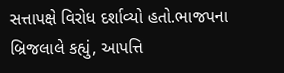સત્તાપક્ષે વિરોધ દર્શાવ્યો હતો.ભાજપના બ્રિજલાલે કહ્યું, આપત્તિ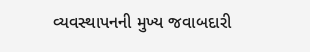વ્યવસ્થાપનની મુખ્ય જવાબદારી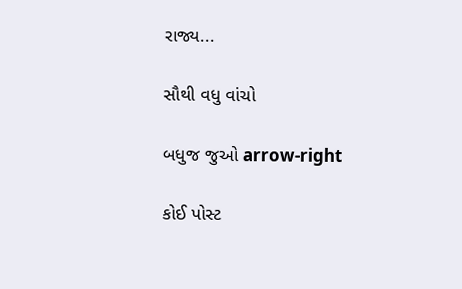રાજ્ય...

સૌથી વધુ વાંચો

બધુજ જુઓ arrow-right

કોઈ પોસ્ટ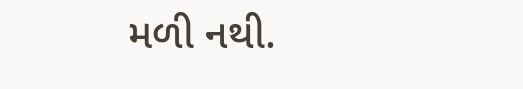મળી નથી.